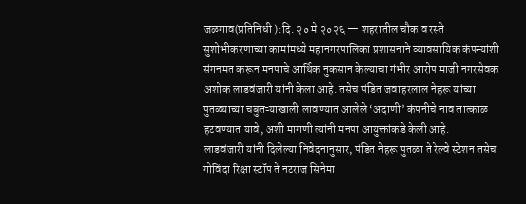जळगाव(प्रतिनिधी ):दि. २० मे २०२६ — शहरातील चौक व रस्ते सुशोभीकरणाच्या कामांमध्ये महानगरपालिका प्रशासनाने व्यावसायिक कंपन्यांशी संगनमत करून मनपाचे आर्थिक नुकसान केल्याचा गंभीर आरोप माजी नगरसेवक अशोक लाडवंजारी यांनी केला आहे. तसेच पंडित जवाहरलाल नेहरू यांच्या पुतळ्याच्या चबुतऱ्याखाली लावण्यात आलेले ‘अदाणी’ कंपनीचे नाव तात्काळ हटवण्यात यावे, अशी मागणी त्यांनी मनपा आयुक्तांकडे केली आहे.
लाडवंजारी यांनी दिलेल्या निवेदनानुसार, पंडित नेहरू पुतळा ते रेल्वे स्टेशन तसेच गोविंदा रिक्षा स्टॉप ते नटराज सिनेमा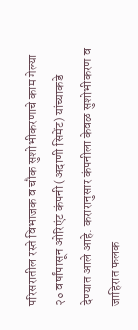परिसरातील रस्ते विभाजक व चौक सुशोभीकरणाचे काम गेल्या २० वर्षांपासून ओरिएंट कंपनी (अदाणी सिमेंट) यांच्याकडे देण्यात आले आहे. करारानुसार कंपनीला केवळ सुशोभीकरण व जाहिरात फलक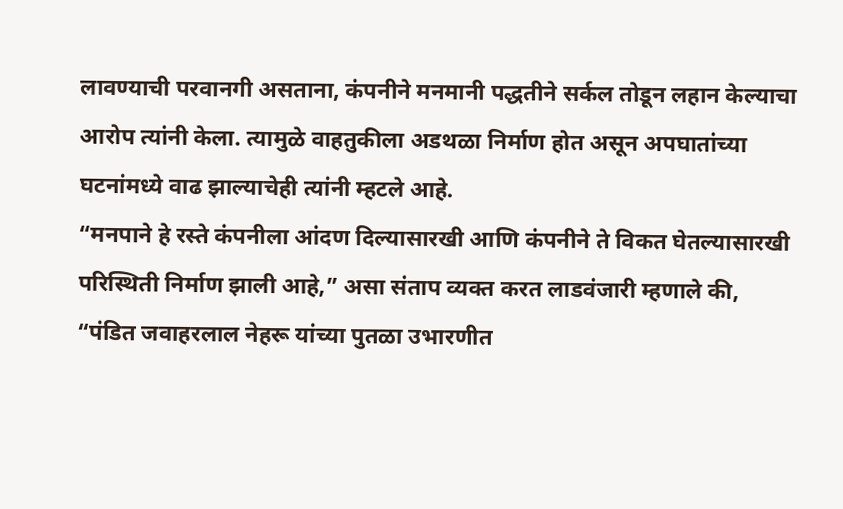लावण्याची परवानगी असताना, कंपनीने मनमानी पद्धतीने सर्कल तोडून लहान केल्याचा आरोप त्यांनी केला. त्यामुळे वाहतुकीला अडथळा निर्माण होत असून अपघातांच्या घटनांमध्ये वाढ झाल्याचेही त्यांनी म्हटले आहे.
“मनपाने हे रस्ते कंपनीला आंदण दिल्यासारखी आणि कंपनीने ते विकत घेतल्यासारखी परिस्थिती निर्माण झाली आहे,” असा संताप व्यक्त करत लाडवंजारी म्हणाले की, “पंडित जवाहरलाल नेहरू यांच्या पुतळा उभारणीत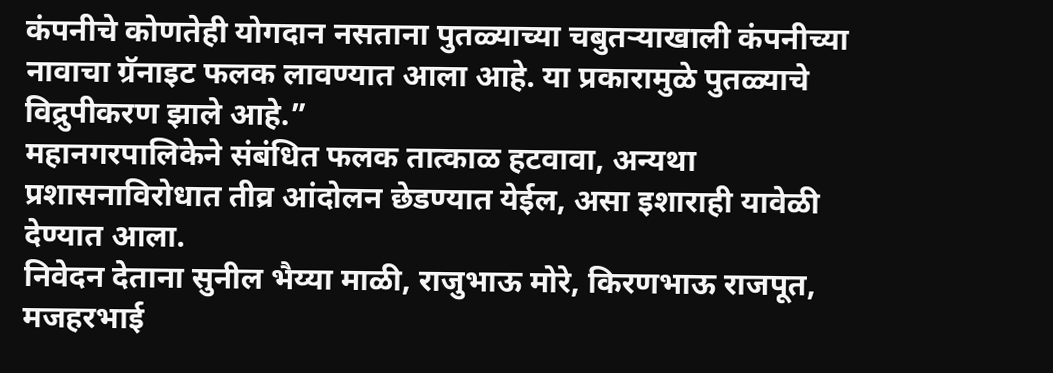कंपनीचे कोणतेही योगदान नसताना पुतळ्याच्या चबुतऱ्याखाली कंपनीच्या नावाचा ग्रॅनाइट फलक लावण्यात आला आहे. या प्रकारामुळे पुतळ्याचे विद्रुपीकरण झाले आहे.”
महानगरपालिकेने संबंधित फलक तात्काळ हटवावा, अन्यथा प्रशासनाविरोधात तीव्र आंदोलन छेडण्यात येईल, असा इशाराही यावेळी देण्यात आला.
निवेदन देताना सुनील भैय्या माळी, राजुभाऊ मोरे, किरणभाऊ राजपूत, मजहरभाई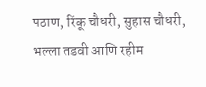पठाण, रिंकू चौधरी, सुहास चौधरी, भल्ला तडवी आणि रहीम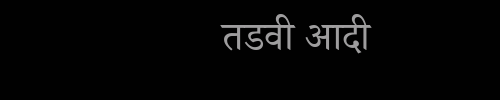तडवी आदी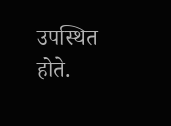उपस्थित होते.